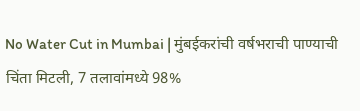No Water Cut in Mumbai | मुंबईकरांची वर्षभराची पाण्याची चिंता मिटली, 7 तलावांमध्ये 98%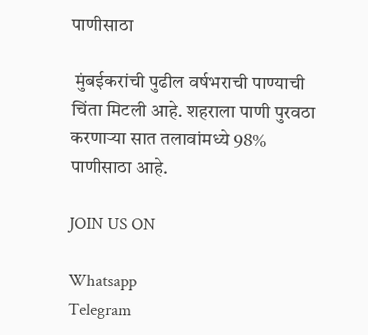पाणीसाठा

 मुंबईकरांची पुढील वर्षभराची पाण्याची चिंता मिटली आहे. शहराला पाणी पुरवठा करणाऱ्या सात तलावांमध्ये 98% पाणीसाठा आहे.

JOIN US ON

Whatsapp
Telegram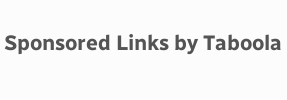Sponsored Links by Taboola